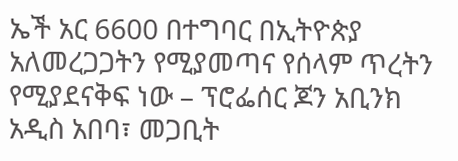ኤች አር 6600 በተግባር በኢትዮጵያ አለመረጋጋትን የሚያመጣና የሰላም ጥረትን የሚያደናቅፍ ነው – ፕሮፌሰር ጆን አቢንክ
አዲስ አበባ፣ መጋቢት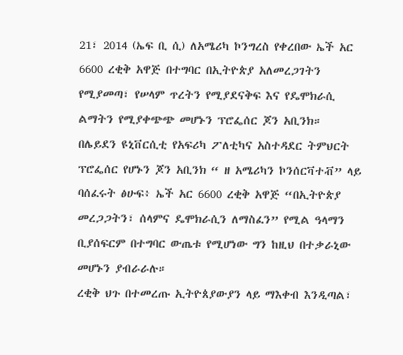21፣ 2014 (ኤፍ ቢ ሲ) ለአሜሪካ ኮንግረስ የቀረበው ኤች አር 6600 ረቂቅ አዋጅ በተግባር በኢትዮጵያ አለመረጋገትን የሚያመጣ፣ የሠላም ጥረትን የሚያደናቅፍ እና የዴሞክራሲ ልማትን የሚያቀጭጭ መሆኑን ፕሮፌሰር ጆን አቢንክ።
በሌይደን ዩኒቨርሲቲ የአፍሪካ ፖለቲካና አስተዳደር ትምህርት ፕሮፌሰር የሆኑን ጆን አቢንክ “ ዘ አሜሪካን ኮንሰርቫተቭ” ላይ ባሰፈሩት ፅሁፍ፥ ኤች አር 6600 ረቂቅ አዋጅ “በኢትዮጵያ መረጋጋትን፣ ሰላምና ዴሞክራሲን ለማስፈን” የሚል ዓላማን ቢያሰፍርም በተግባር ውጤቱ የሚሆነው ግን ከዚህ በተቃራኒው መሆኑን ያብራራሉ።
ረቂቅ ህጉ በተመረጡ ኢትዮጰያውያን ላይ ማእቀብ እንዲጣል፣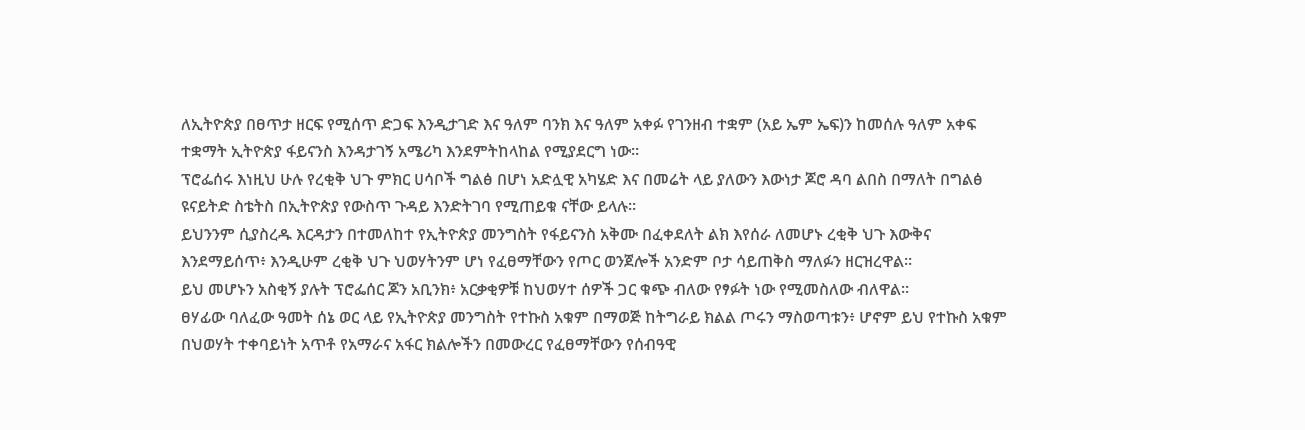ለኢትዮጵያ በፀጥታ ዘርፍ የሚሰጥ ድጋፍ እንዲታገድ እና ዓለም ባንክ እና ዓለም አቀፉ የገንዘብ ተቋም (አይ ኤም ኤፍ)ን ከመሰሉ ዓለም አቀፍ ተቋማት ኢትዮጵያ ፋይናንስ እንዳታገኝ አሜሪካ እንደምትከላከል የሚያደርግ ነው።
ፕሮፌሰሩ እነዚህ ሁሉ የረቂቅ ህጉ ምክር ሀሳቦች ግልፅ በሆነ አድሏዊ አካሄድ እና በመሬት ላይ ያለውን እውነታ ጆሮ ዳባ ልበስ በማለት በግልፅ ዩናይትድ ስቴትስ በኢትዮጵያ የውስጥ ጉዳይ እንድትገባ የሚጠይቁ ናቸው ይላሉ።
ይህንንም ሲያስረዱ እርዳታን በተመለከተ የኢትዮጵያ መንግስት የፋይናንስ አቅሙ በፈቀደለት ልክ እየሰራ ለመሆኑ ረቂቅ ህጉ እውቅና እንደማይሰጥ፥ እንዲሁም ረቂቅ ህጉ ህወሃትንም ሆነ የፈፀማቸውን የጦር ወንጀሎች አንድም ቦታ ሳይጠቅስ ማለፉን ዘርዝረዋል።
ይህ መሆኑን አስቂኝ ያሉት ፕሮፌሰር ጆን አቢንክ፥ አርቃቂዎቹ ከህወሃተ ሰዎች ጋር ቁጭ ብለው የፃፉት ነው የሚመስለው ብለዋል።
ፀሃፊው ባለፈው ዓመት ሰኔ ወር ላይ የኢትዮጵያ መንግስት የተኩስ አቁም በማወጅ ከትግራይ ክልል ጦሩን ማስወጣቱን፥ ሆኖም ይህ የተኩስ አቁም በህወሃት ተቀባይነት አጥቶ የአማራና አፋር ክልሎችን በመውረር የፈፀማቸውን የሰብዓዊ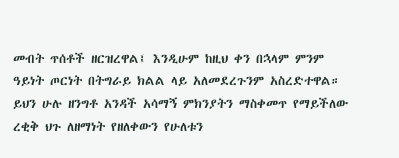መብት ጥሰቶች ዘርዝረዋል፤ እንዲሁም ከዚህ ቀን በኋላም ምንም ዓይነት ጦርነት በትግራይ ክልል ላይ አለመደረጉንም አስረድተዋል።
ይህን ሁሉ ዘንግቶ አንዳች አሳማኝ ምክንያትን ማስቀመጥ የማይችለው ረቂቅ ህጉ ለዘማነት የዘለቀውን የሁለቱን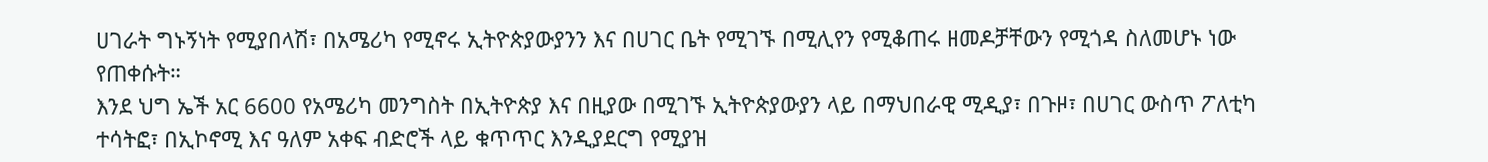ሀገራት ግኑኝነት የሚያበላሽ፣ በአሜሪካ የሚኖሩ ኢትዮጵያውያንን እና በሀገር ቤት የሚገኙ በሚሊየን የሚቆጠሩ ዘመዶቻቸውን የሚጎዳ ስለመሆኑ ነው የጠቀሱት።
እንደ ህግ ኤች አር 6600 የአሜሪካ መንግስት በኢትዮጵያ እና በዚያው በሚገኙ ኢትዮጵያውያን ላይ በማህበራዊ ሚዲያ፣ በጉዞ፣ በሀገር ውስጥ ፖለቲካ ተሳትፎ፣ በኢኮኖሚ እና ዓለም አቀፍ ብድሮች ላይ ቁጥጥር እንዲያደርግ የሚያዝ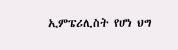ኢምፔሪሊስት የሆነ ህግ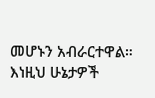መሆኑን አብራርተዋል።
እነዚህ ሁኔታዎች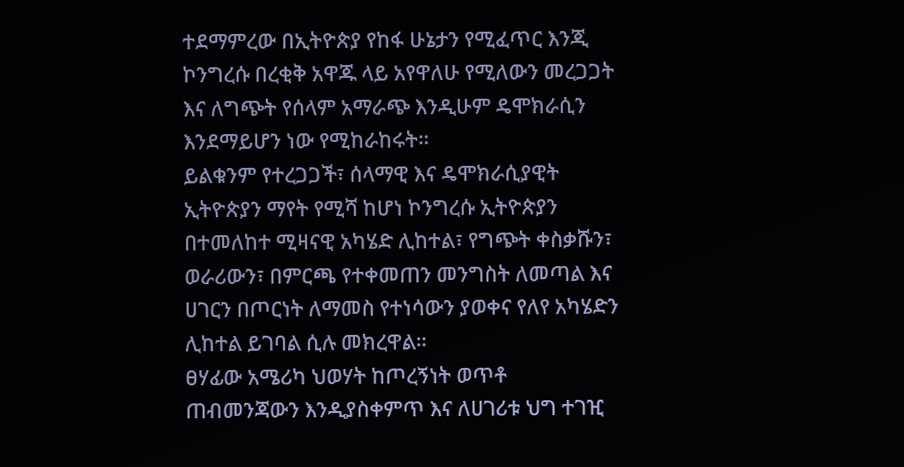ተደማምረው በኢትዮጵያ የከፋ ሁኔታን የሚፈጥር እንጂ ኮንግረሱ በረቂቅ አዋጁ ላይ አየዋለሁ የሚለውን መረጋጋት እና ለግጭት የሰላም አማራጭ እንዲሁም ዴሞክራሲን እንደማይሆን ነው የሚከራከሩት።
ይልቁንም የተረጋጋች፣ ሰላማዊ እና ዴሞክራሲያዊት ኢትዮጵያን ማየት የሚሻ ከሆነ ኮንግረሱ ኢትዮጵያን በተመለከተ ሚዛናዊ አካሄድ ሊከተል፣ የግጭት ቀስቃሹን፣ ወራሪውን፣ በምርጫ የተቀመጠን መንግስት ለመጣል እና ሀገርን በጦርነት ለማመስ የተነሳውን ያወቀና የለየ አካሄድን ሊከተል ይገባል ሲሉ መክረዋል።
ፀሃፊው አሜሪካ ህወሃት ከጦረኝነት ወጥቶ ጠብመንጃውን እንዲያስቀምጥ እና ለሀገሪቱ ህግ ተገዢ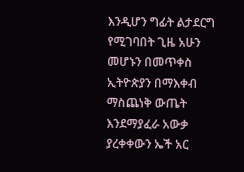እንዲሆን ግፊት ልታደርግ የሚገባበት ጊዜ አሁን መሆኑን በመጥቀስ ኢትዮጵያን በማእቀብ ማስጨነቅ ውጤት እንደማያፈራ አውቃ ያረቀቀውን ኤች አር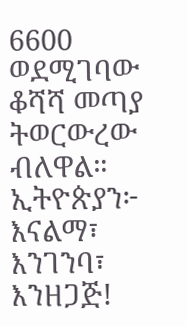6600 ወደሚገባው ቆሻሻ መጣያ ትወርውረው ብለዋል።
ኢትዮጵያን፦ እናልማ፣ እንገንባ፣ እንዘጋጅ!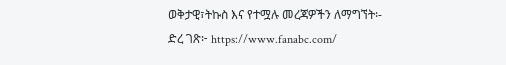ወቅታዊ፣ትኩስ እና የተሟሉ መረጃዎችን ለማግኘት፡-
ድረ ገጽ፦ https://www.fanabc.com/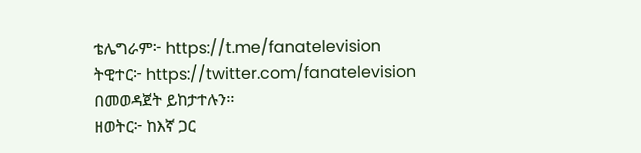ቴሌግራም፦ https://t.me/fanatelevision
ትዊተር፦ https://twitter.com/fanatelevision በመወዳጀት ይከታተሉን፡፡
ዘወትር፦ ከእኛ ጋር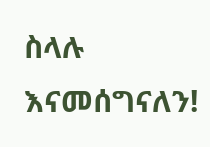ስላሉ እናመሰግናለን!